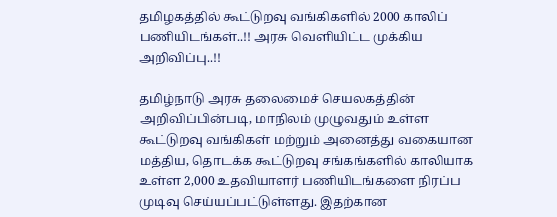தமிழகத்தில் கூட்டுறவு வங்கிகளில் 2000 காலிப் பணியிடங்கள்..!! அரசு வெளியிட்ட முக்கிய அறிவிப்பு..!!

தமிழ்நாடு அரசு தலைமைச் செயலகத்தின் அறிவிப்பின்படி, மாநிலம் முழுவதும் உள்ள கூட்டுறவு வங்கிகள் மற்றும் அனைத்து வகையான மத்திய, தொடக்க கூட்டுறவு சங்கங்களில் காலியாக உள்ள 2,000 உதவியாளர் பணியிடங்களை நிரப்ப முடிவு செய்யப்பட்டுள்ளது. இதற்கான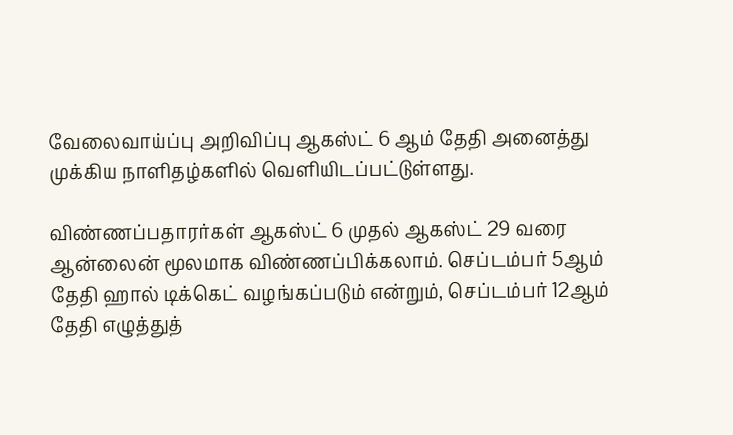வேலைவாய்ப்பு அறிவிப்பு ஆகஸ்ட் 6 ஆம் தேதி அனைத்து முக்கிய நாளிதழ்களில் வெளியிடப்பட்டுள்ளது.

விண்ணப்பதாரர்கள் ஆகஸ்ட் 6 முதல் ஆகஸ்ட் 29 வரை ஆன்லைன் மூலமாக விண்ணப்பிக்கலாம். செப்டம்பர் 5ஆம் தேதி ஹால் டிக்கெட் வழங்கப்படும் என்றும், செப்டம்பர் 12ஆம் தேதி எழுத்துத்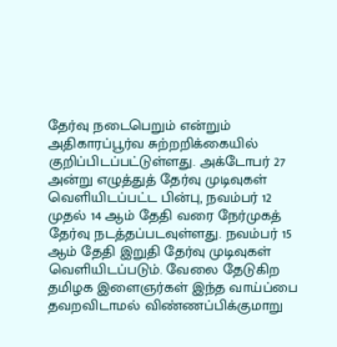தேர்வு நடைபெறும் என்றும் அதிகாரப்பூர்வ சுற்றறிக்கையில் குறிப்பிடப்பட்டுள்ளது. அக்டோபர் 27 அன்று எழுத்துத் தேர்வு முடிவுகள் வெளியிடப்பட்ட பின்பு, நவம்பர் 12 முதல் 14 ஆம் தேதி வரை நேர்முகத் தேர்வு நடத்தப்படவுள்ளது. நவம்பர் 15 ஆம் தேதி இறுதி தேர்வு முடிவுகள் வெளியிடப்படும். வேலை தேடுகிற தமிழக இளைஞர்கள் இந்த வாய்ப்பை தவறவிடாமல் விண்ணப்பிக்குமாறு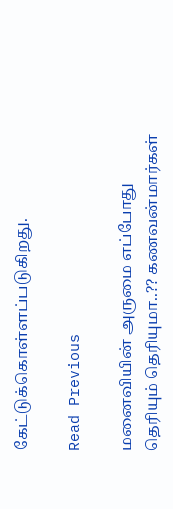கேட்டுக்கொள்ளப்படுகிறது.

Read Previous

மனைவியின் அருமை எப்போது தெரியும் தெரியுமா..?? கணவன்மார்கள்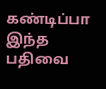கண்டிப்பா இந்த பதிவை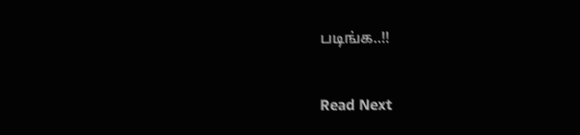படிங்க..!!

Read Next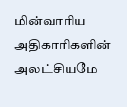மின்வாரிய அதிகாரிகளின் அலட்சியமே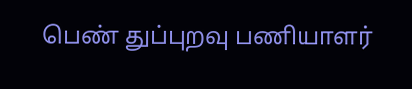பெண் துப்புறவு பணியாளர்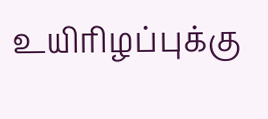உயிரிழப்புக்கு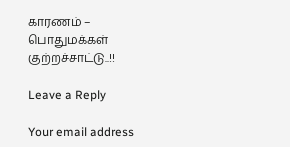காரணம் – பொதுமக்கள் குற்றச்சாட்டு..!!

Leave a Reply

Your email address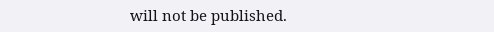will not be published.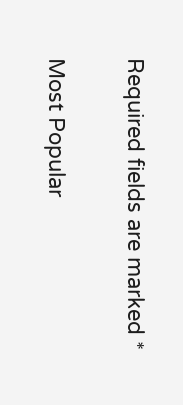Required fields are marked *

Most Popular